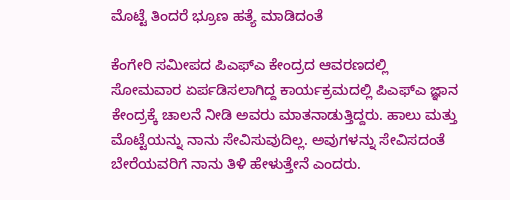ಮೊಟ್ಟೆ ತಿಂದರೆ ಭ್ರೂಣ ಹತ್ಯೆ ಮಾಡಿದಂತೆ

ಕೆಂಗೇರಿ ಸಮೀಪದ ಪಿಎಫ್ಎ ಕೇಂದ್ರದ ಆವರಣದಲ್ಲಿ ಸೋಮವಾರ ಏರ್ಪಡಿಸಲಾಗಿದ್ದ ಕಾರ್ಯಕ್ರಮದಲ್ಲಿ ಪಿಎಫ್ಎ ಜ್ಞಾನ ಕೇಂದ್ರಕ್ಕೆ ಚಾಲನೆ ನೀಡಿ ಅವರು ಮಾತನಾಡುತ್ತಿದ್ದರು. ಹಾಲು ಮತ್ತು ಮೊಟ್ಟೆಯನ್ನು ನಾನು ಸೇವಿಸುವುದಿಲ್ಲ. ಅವುಗಳನ್ನು ಸೇವಿಸದಂತೆ ಬೇರೆಯವರಿಗೆ ನಾನು ತಿಳಿ ಹೇಳುತ್ತೇನೆ ಎಂದರು.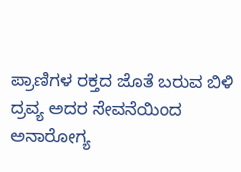ಪ್ರಾಣಿಗಳ ರಕ್ತದ ಜೊತೆ ಬರುವ ಬಿಳಿ ದ್ರವ್ಯ ಅದರ ಸೇವನೆಯಿಂದ ಅನಾರೋಗ್ಯ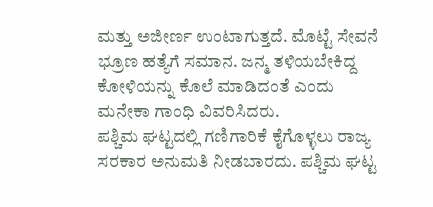ಮತ್ತು ಅಜೀರ್ಣ ಉಂಟಾಗುತ್ತದೆ. ಮೊಟ್ಟೆ ಸೇವನೆ ಭ್ರೂಣ ಹತ್ಯೆಗೆ ಸಮಾನ. ಜನ್ಮ ತಳಿಯಬೇಕಿದ್ದ ಕೋಳಿಯನ್ನು ಕೊಲೆ ಮಾಡಿದಂತೆ ಎಂದು ಮನೇಕಾ ಗಾಂಧಿ ವಿವರಿಸಿದರು.
ಪಶ್ಚಿಮ ಘಟ್ಟದಲ್ಲಿ ಗಣಿಗಾರಿಕೆ ಕೈಗೊಳ್ಳಲು ರಾಜ್ಯ ಸರಕಾರ ಅನುಮತಿ ನೀಡಬಾರದು. ಪಶ್ಚಿಮ ಘಟ್ಟ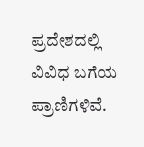ಪ್ರದೇಶದಲ್ಲಿ ವಿವಿಧ ಬಗೆಯ ಪ್ರಾಣಿಗಳಿವೆ.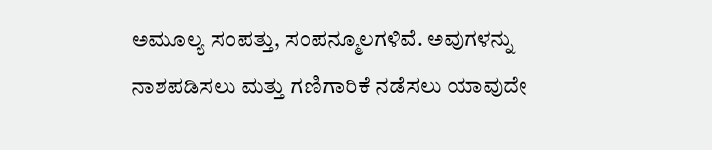ಅಮೂಲ್ಯ ಸಂಪತ್ತು, ಸಂಪನ್ಮೂಲಗಳಿವೆ. ಅವುಗಳನ್ನು ನಾಶಪಡಿಸಲು ಮತ್ತು ಗಣಿಗಾರಿಕೆ ನಡೆಸಲು ಯಾವುದೇ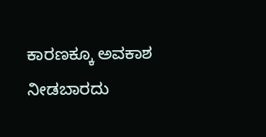ಕಾರಣಕ್ಕೂ ಅವಕಾಶ ನೀಡಬಾರದು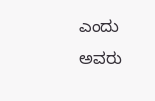ಎಂದು ಅವರು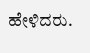ಹೇಳಿದರು.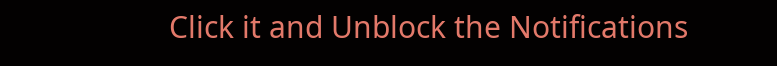Click it and Unblock the Notifications